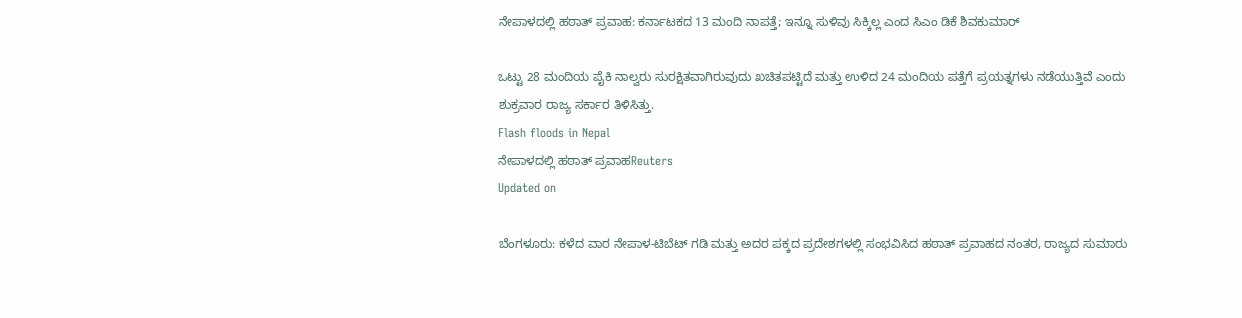ನೇಪಾಳದಲ್ಲಿ ಹಠಾತ್ ಪ್ರವಾಹ: ಕರ್ನಾಟಕದ 13 ಮಂದಿ ನಾಪತ್ತೆ; ಇನ್ನೂ ಸುಳಿವು ಸಿಕ್ಕಿಲ್ಲ ಎಂದ ಸಿಎಂ ಡಿಕೆ ಶಿವಕುಮಾರ್

ಒಟ್ಟು 28 ಮಂದಿಯ ಪೈಕಿ ನಾಲ್ವರು ಸುರಕ್ಷಿತವಾಗಿರುವುದು ಖಚಿತಪಟ್ಟಿದೆ ಮತ್ತು ಉಳಿದ 24 ಮಂದಿಯ ಪತ್ತೆಗೆ ಪ್ರಯತ್ನಗಳು ನಡೆಯುತ್ತಿವೆ ಎಂದು ಶುಕ್ರವಾರ ರಾಜ್ಯ ಸರ್ಕಾರ ತಿಳಿಸಿತ್ತು.
Flash floods in Nepal
ನೇಪಾಳದಲ್ಲಿ ಹಠಾತ್ ಪ್ರವಾಹReuters
Updated on

ಬೆಂಗಳೂರು: ಕಳೆದ ವಾರ ನೇಪಾಳ-ಟಿಬೆಟ್ ಗಡಿ ಮತ್ತು ಅದರ ಪಕ್ಕದ ಪ್ರದೇಶಗಳಲ್ಲಿ ಸಂಭವಿಸಿದ ಹಠಾತ್ ಪ್ರವಾಹದ ನಂತರ, ರಾಜ್ಯದ ಸುಮಾರು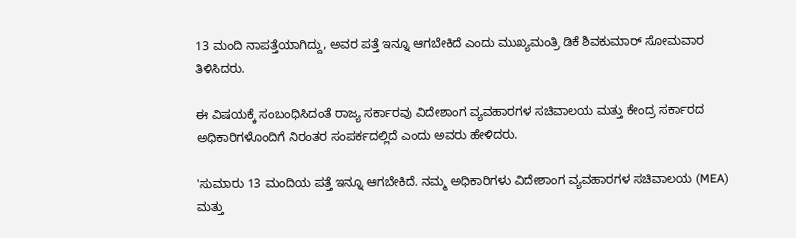13 ಮಂದಿ ನಾಪತ್ತೆಯಾಗಿದ್ದು, ಅವರ ಪತ್ತೆ ಇನ್ನೂ ಆಗಬೇಕಿದೆ ಎಂದು ಮುಖ್ಯಮಂತ್ರಿ ಡಿಕೆ ಶಿವಕುಮಾರ್ ಸೋಮವಾರ ತಿಳಿಸಿದರು.

ಈ ವಿಷಯಕ್ಕೆ ಸಂಬಂಧಿಸಿದಂತೆ ರಾಜ್ಯ ಸರ್ಕಾರವು ವಿದೇಶಾಂಗ ವ್ಯವಹಾರಗಳ ಸಚಿವಾಲಯ ಮತ್ತು ಕೇಂದ್ರ ಸರ್ಕಾರದ ಅಧಿಕಾರಿಗಳೊಂದಿಗೆ ನಿರಂತರ ಸಂಪರ್ಕದಲ್ಲಿದೆ ಎಂದು ಅವರು ಹೇಳಿದರು.

'ಸುಮಾರು 13 ಮಂದಿಯ ಪತ್ತೆ ಇನ್ನೂ ಆಗಬೇಕಿದೆ. ನಮ್ಮ ಅಧಿಕಾರಿಗಳು ವಿದೇಶಾಂಗ ವ್ಯವಹಾರಗಳ ಸಚಿವಾಲಯ (MEA) ಮತ್ತು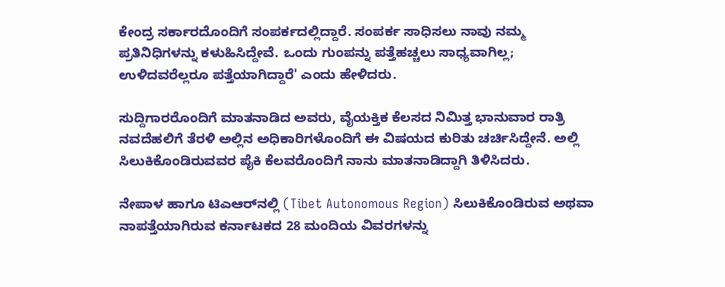ಕೇಂದ್ರ ಸರ್ಕಾರದೊಂದಿಗೆ ಸಂಪರ್ಕದಲ್ಲಿದ್ದಾರೆ. ಸಂಪರ್ಕ ಸಾಧಿಸಲು ನಾವು ನಮ್ಮ ಪ್ರತಿನಿಧಿಗಳನ್ನು ಕಳುಹಿಸಿದ್ದೇವೆ. ಒಂದು ಗುಂಪನ್ನು ಪತ್ತೆಹಚ್ಚಲು ಸಾಧ್ಯವಾಗಿಲ್ಲ; ಉಳಿದವರೆಲ್ಲರೂ ಪತ್ತೆಯಾಗಿದ್ದಾರೆ' ಎಂದು ಹೇಳಿದರು.

ಸುದ್ದಿಗಾರರೊಂದಿಗೆ ಮಾತನಾಡಿದ ಅವರು, ವೈಯಕ್ತಿಕ ಕೆಲಸದ ನಿಮಿತ್ತ ಭಾನುವಾರ ರಾತ್ರಿ ನವದೆಹಲಿಗೆ ತೆರಳಿ ಅಲ್ಲಿನ ಅಧಿಕಾರಿಗಳೊಂದಿಗೆ ಈ ವಿಷಯದ ಕುರಿತು ಚರ್ಚಿಸಿದ್ದೇನೆ. ಅಲ್ಲಿ ಸಿಲುಕಿಕೊಂಡಿರುವವರ ಪೈಕಿ ಕೆಲವರೊಂದಿಗೆ ನಾನು ಮಾತನಾಡಿದ್ದಾಗಿ ತಿಳಿಸಿದರು.

ನೇಪಾಳ ಹಾಗೂ ಟಿಎಆರ್‌‌ನಲ್ಲಿ (Tibet Autonomous Region) ಸಿಲುಕಿಕೊಂಡಿರುವ ಅಥವಾ ನಾಪತ್ತೆಯಾಗಿರುವ ಕರ್ನಾಟಕದ 28 ಮಂದಿಯ ವಿವರಗಳನ್ನು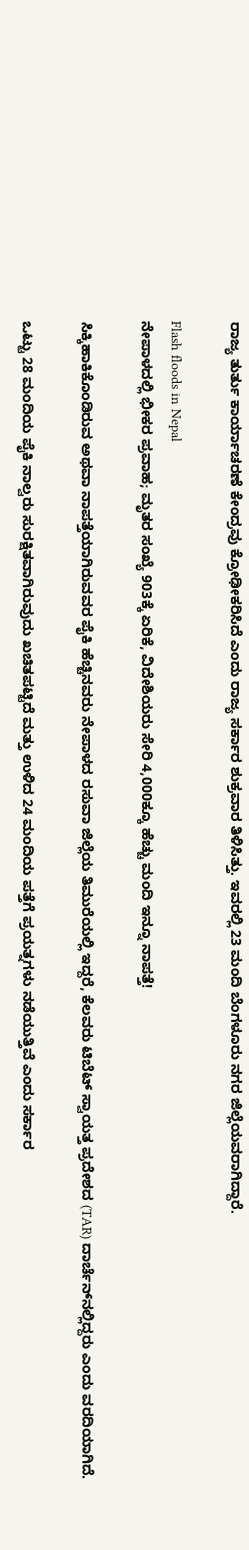ರಾಜ್ಯ ತುರ್ತು ಕಾರ್ಯಾಚರಣೆ ಕೇಂದ್ರವು ಕ್ರೋಢೀಕರಿಸಿದೆ ಎಂದು ರಾಜ್ಯ ಸರ್ಕಾರ ಶುಕ್ರವಾರ ತಿಳಿಸಿತ್ತು. ಇವರಲ್ಲಿ 23 ಮಂದಿ ಬೆಂಗಳೂರು ನಗರ ಜಿಲ್ಲೆಯವರಾಗಿದ್ದಾರೆ.

Flash floods in Nepal
ನೇಪಾಳದಲ್ಲಿ ಭೀಕರ ಪ್ರವಾಹ; ಮೃತರ ಸಂಖ್ಯೆ 903ಕ್ಕೆ ಏರಿಕೆ, ವಿದೇಶಿಯರು ಸೇರಿ 4,000ಕ್ಕೂ ಹೆಚ್ಚು ಮಂದಿ ಇನ್ನೂ ನಾಪತ್ತೆ!

ಸಿಕ್ಕಿಹಾಕಿಕೊಂಡಿರುವ ಅಥವಾ ನಾಪತ್ತೆಯಾಗಿರುವವರ ಪೈಕಿ ಹೆಚ್ಚಿನವರು ನೇಪಾಳದ ರಸುವಾ ಜಿಲ್ಲೆಯ ತಿಮುರೆಯಲ್ಲಿ ಇದ್ದರೆ, ಕೆಲವರು ಟಿಬೆಟ್ ಸ್ವಾಯತ್ತ ಪ್ರದೇಶದ (TAR) ದಾರ್ಚೆನ್‌ನಲ್ಲಿದ್ದರು ಎಂದು ವರದಿಯಾಗಿದೆ.

ಒಟ್ಟು 28 ಮಂದಿಯ ಪೈಕಿ ನಾಲ್ವರು ಸುರಕ್ಷಿತವಾಗಿರುವುದು ಖಚಿತಪಟ್ಟಿದೆ ಮತ್ತು ಉಳಿದ 24 ಮಂದಿಯ ಪತ್ತೆಗೆ ಪ್ರಯತ್ನಗಳು ನಡೆಯುತ್ತಿವೆ ಎಂದು ಸರ್ಕಾರ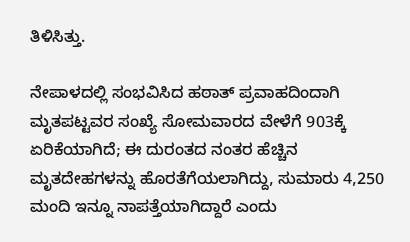ತಿಳಿಸಿತ್ತು.

ನೇಪಾಳದಲ್ಲಿ ಸಂಭವಿಸಿದ ಹಠಾತ್ ಪ್ರವಾಹದಿಂದಾಗಿ ಮೃತಪಟ್ಟವರ ಸಂಖ್ಯೆ ಸೋಮವಾರದ ವೇಳೆಗೆ 903ಕ್ಕೆ ಏರಿಕೆಯಾಗಿದೆ; ಈ ದುರಂತದ ನಂತರ ಹೆಚ್ಚಿನ ಮೃತದೇಹಗಳನ್ನು ಹೊರತೆಗೆಯಲಾಗಿದ್ದು, ಸುಮಾರು 4,250 ಮಂದಿ ಇನ್ನೂ ನಾಪತ್ತೆಯಾಗಿದ್ದಾರೆ ಎಂದು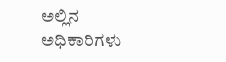ಅಲ್ಲಿನ ಅಧಿಕಾರಿಗಳು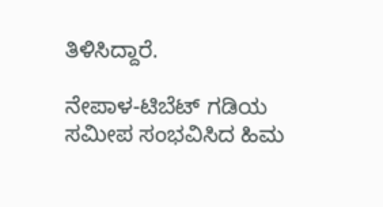ತಿಳಿಸಿದ್ದಾರೆ.

ನೇಪಾಳ-ಟಿಬೆಟ್ ಗಡಿಯ ಸಮೀಪ ಸಂಭವಿಸಿದ ಹಿಮ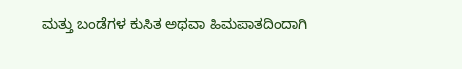ಮತ್ತು ಬಂಡೆಗಳ ಕುಸಿತ ಅಥವಾ ಹಿಮಪಾತದಿಂದಾಗಿ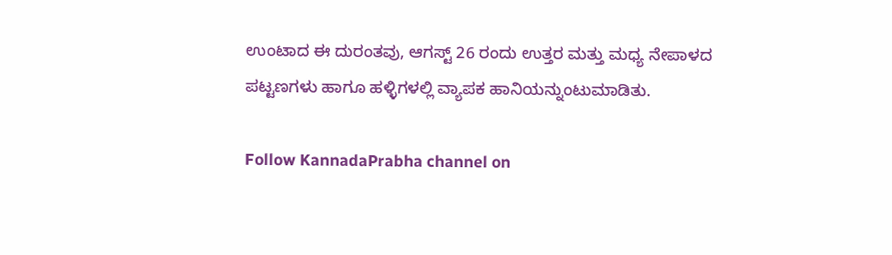ಉಂಟಾದ ಈ ದುರಂತವು, ಆಗಸ್ಟ್ 26 ರಂದು ಉತ್ತರ ಮತ್ತು ಮಧ್ಯ ನೇಪಾಳದ ಪಟ್ಟಣಗಳು ಹಾಗೂ ಹಳ್ಳಿಗಳಲ್ಲಿ ವ್ಯಾಪಕ ಹಾನಿಯನ್ನುಂಟುಮಾಡಿತು.

Follow KannadaPrabha channel on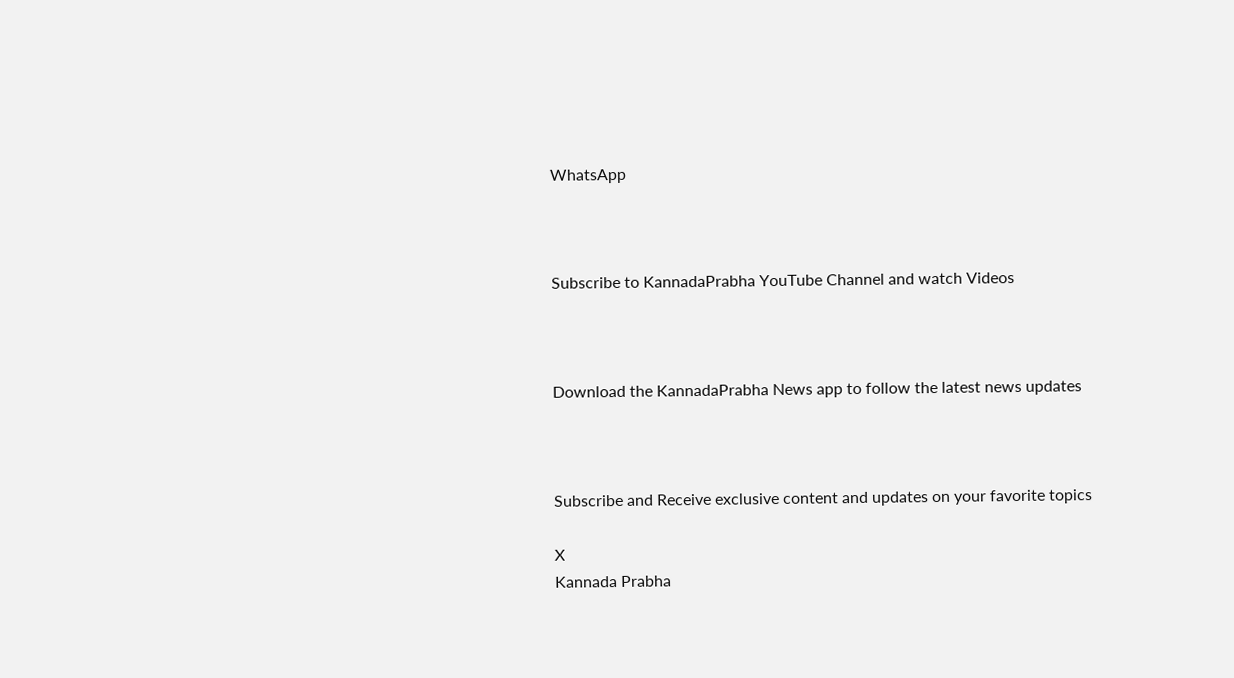WhatsApp



Subscribe to KannadaPrabha YouTube Channel and watch Videos



Download the KannadaPrabha News app to follow the latest news updates



Subscribe and Receive exclusive content and updates on your favorite topics

X
Kannada Prabha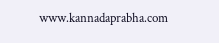www.kannadaprabha.com